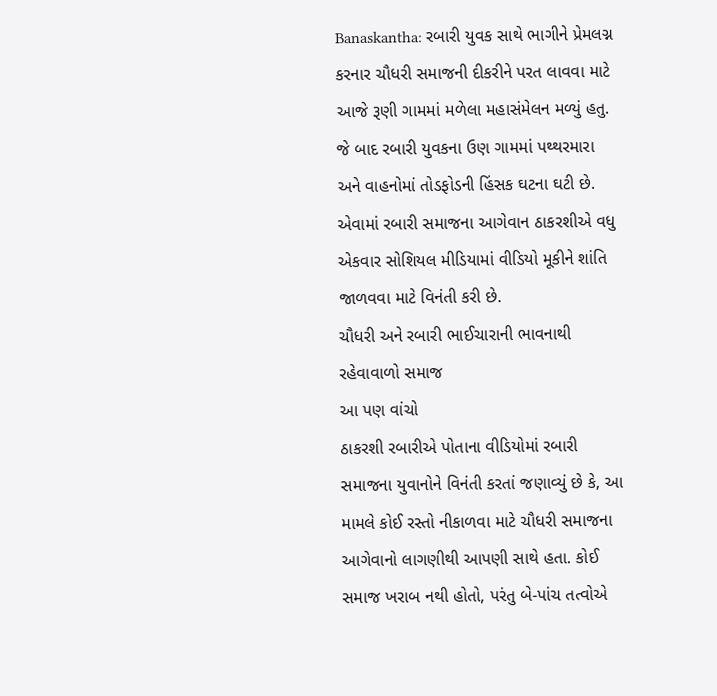Banaskantha: રબારી યુવક સાથે ભાગીને પ્રેમલગ્ન કરનાર ચૌધરી સમાજની દીકરીને પરત લાવવા માટે આજે રૂણી ગામમાં મળેલા મહાસંમેલન મળ્યું હતુ. જે બાદ રબારી યુવકના ઉણ ગામમાં પથ્થરમારા અને વાહનોમાં તોડફોડની હિંસક ઘટના ઘટી છે. એવામાં રબારી સમાજના આગેવાન ઠાકરશીએ વધુ એકવાર સોશિયલ મીડિયામાં વીડિયો મૂકીને શાંતિ જાળવવા માટે વિનંતી કરી છે.
ચૌધરી અને રબારી ભાઈચારાની ભાવનાથી રહેવાવાળો સમાજ
આ પણ વાંચો
ઠાકરશી રબારીએ પોતાના વીડિયોમાં રબારી સમાજના યુવાનોને વિનંતી કરતાં જણાવ્યું છે કે, આ મામલે કોઈ રસ્તો નીકાળવા માટે ચૌધરી સમાજના આગેવાનો લાગણીથી આપણી સાથે હતા. કોઈ સમાજ ખરાબ નથી હોતો, પરંતુ બે-પાંચ તત્વોએ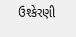ઉશ્કેરણી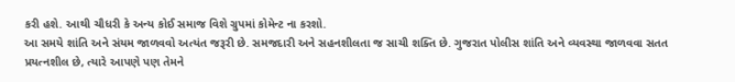કરી હશે. આથી ચૌધરી કે અન્ય કોઈ સમાજ વિશે ગ્રુપમાં કોમેન્ટ ના કરશો.
આ સમયે શાંતિ અને સંયમ જાળવવો અત્યંત જરૂરી છે. સમજદારી અને સહનશીલતા જ સાચી શક્તિ છે. ગુજરાત પોલીસ શાંતિ અને વ્યવસ્થા જાળવવા સતત પ્રયત્નશીલ છે, ત્યારે આપણે પણ તેમને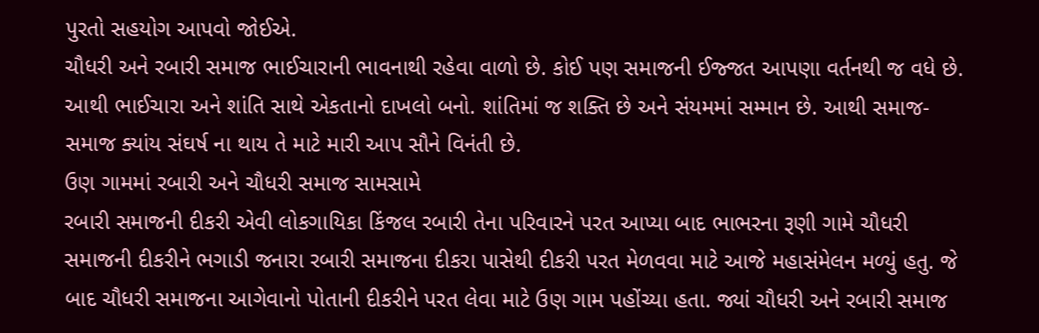પુરતો સહયોગ આપવો જોઈએ.
ચૌધરી અને રબારી સમાજ ભાઈચારાની ભાવનાથી રહેવા વાળો છે. કોઈ પણ સમાજની ઈજ્જત આપણા વર્તનથી જ વધે છે. આથી ભાઈચારા અને શાંતિ સાથે એકતાનો દાખલો બનો. શાંતિમાં જ શક્તિ છે અને સંયમમાં સમ્માન છે. આથી સમાજ-સમાજ ક્યાંય સંઘર્ષ ના થાય તે માટે મારી આપ સૌને વિનંતી છે.
ઉણ ગામમાં રબારી અને ચૌધરી સમાજ સામસામે
રબારી સમાજની દીકરી એવી લોકગાયિકા કિંજલ રબારી તેના પરિવારને પરત આપ્યા બાદ ભાભરના રૂણી ગામે ચૌધરી સમાજની દીકરીને ભગાડી જનારા રબારી સમાજના દીકરા પાસેથી દીકરી પરત મેળવવા માટે આજે મહાસંમેલન મળ્યું હતુ. જે બાદ ચૌધરી સમાજના આગેવાનો પોતાની દીકરીને પરત લેવા માટે ઉણ ગામ પહોંચ્યા હતા. જ્યાં ચૌધરી અને રબારી સમાજ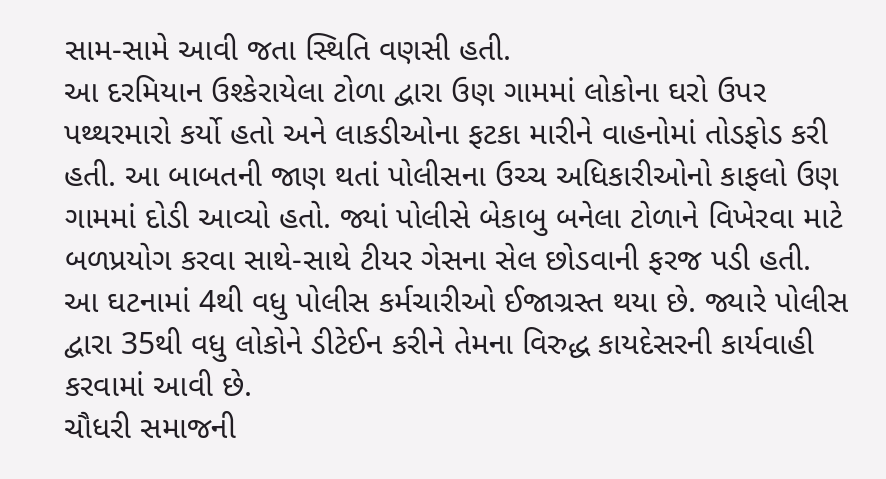સામ-સામે આવી જતા સ્થિતિ વણસી હતી.
આ દરમિયાન ઉશ્કેરાયેલા ટોળા દ્વારા ઉણ ગામમાં લોકોના ઘરો ઉપર પથ્થરમારો કર્યો હતો અને લાકડીઓના ફટકા મારીને વાહનોમાં તોડફોડ કરી હતી. આ બાબતની જાણ થતાં પોલીસના ઉચ્ચ અધિકારીઓનો કાફલો ઉણ ગામમાં દોડી આવ્યો હતો. જ્યાં પોલીસે બેકાબુ બનેલા ટોળાને વિખેરવા માટે બળપ્રયોગ કરવા સાથે-સાથે ટીયર ગેસના સેલ છોડવાની ફરજ પડી હતી.
આ ઘટનામાં 4થી વધુ પોલીસ કર્મચારીઓ ઈજાગ્રસ્ત થયા છે. જ્યારે પોલીસ દ્વારા 35થી વધુ લોકોને ડીટેઈન કરીને તેમના વિરુદ્ધ કાયદેસરની કાર્યવાહી કરવામાં આવી છે.
ચૌધરી સમાજની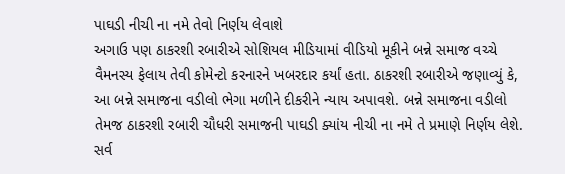પાઘડી નીચી ના નમે તેવો નિર્ણય લેવાશે
અગાઉ પણ ઠાકરશી રબારીએ સોશિયલ મીડિયામાં વીડિયો મૂકીને બન્ને સમાજ વચ્ચે વૈમનસ્ય ફેલાય તેવી કોમેન્ટો કરનારને ખબરદાર કર્યાં હતા. ઠાકરશી રબારીએ જણાવ્યું કે, આ બન્ને સમાજના વડીલો ભેગા મળીને દીકરીને ન્યાય અપાવશે. બન્ને સમાજના વડીલો તેમજ ઠાકરશી રબારી ચૌધરી સમાજની પાઘડી ક્યાંય નીચી ના નમે તે પ્રમાણે નિર્ણય લેશે. સર્વ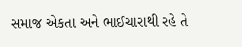સમાજ એકતા અને ભાઈચારાથી રહે તે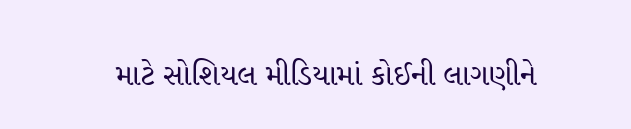માટે સોશિયલ મીડિયામાં કોઈની લાગણીને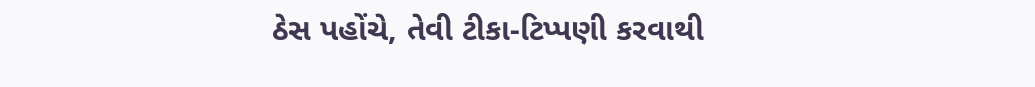ઠેસ પહોંચે, તેવી ટીકા-ટિપ્પણી કરવાથી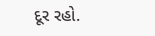દૂર રહો.